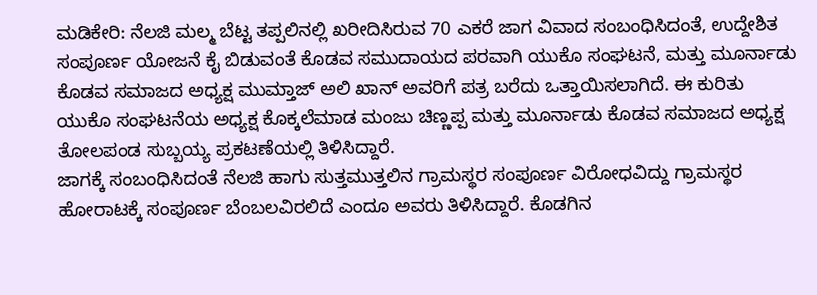ಮಡಿಕೇರಿ: ನೆಲಜಿ ಮಲ್ಮ ಬೆಟ್ಟ ತಪ್ಪಲಿನಲ್ಲಿ ಖರೀದಿಸಿರುವ 70 ಎಕರೆ ಜಾಗ ವಿವಾದ ಸಂಬಂಧಿಸಿದಂತೆ, ಉದ್ದೇಶಿತ ಸಂಪೂರ್ಣ ಯೋಜನೆ ಕೈ ಬಿಡುವಂತೆ ಕೊಡವ ಸಮುದಾಯದ ಪರವಾಗಿ ಯುಕೊ ಸಂಘಟನೆ, ಮತ್ತು ಮೂರ್ನಾಡು ಕೊಡವ ಸಮಾಜದ ಅಧ್ಯಕ್ಷ ಮುಮ್ತಾಜ್ ಅಲಿ ಖಾನ್ ಅವರಿಗೆ ಪತ್ರ ಬರೆದು ಒತ್ತಾಯಿಸಲಾಗಿದೆ. ಈ ಕುರಿತು ಯುಕೊ ಸಂಘಟನೆಯ ಅಧ್ಯಕ್ಷ ಕೊಕ್ಕಲೆಮಾಡ ಮಂಜು ಚಿಣ್ಣಪ್ಪ ಮತ್ತು ಮೂರ್ನಾಡು ಕೊಡವ ಸಮಾಜದ ಅಧ್ಯಕ್ಷ ತೋಲಪಂಡ ಸುಬ್ಬಯ್ಯ ಪ್ರಕಟಣೆಯಲ್ಲಿ ತಿಳಿಸಿದ್ದಾರೆ.
ಜಾಗಕ್ಕೆ ಸಂಬಂಧಿಸಿದಂತೆ ನೆಲಜಿ ಹಾಗು ಸುತ್ತಮುತ್ತಲಿನ ಗ್ರಾಮಸ್ಥರ ಸಂಪೂರ್ಣ ವಿರೋಧವಿದ್ದು ಗ್ರಾಮಸ್ಥರ ಹೋರಾಟಕ್ಕೆ ಸಂಪೂರ್ಣ ಬೆಂಬಲವಿರಲಿದೆ ಎಂದೂ ಅವರು ತಿಳಿಸಿದ್ದಾರೆ. ಕೊಡಗಿನ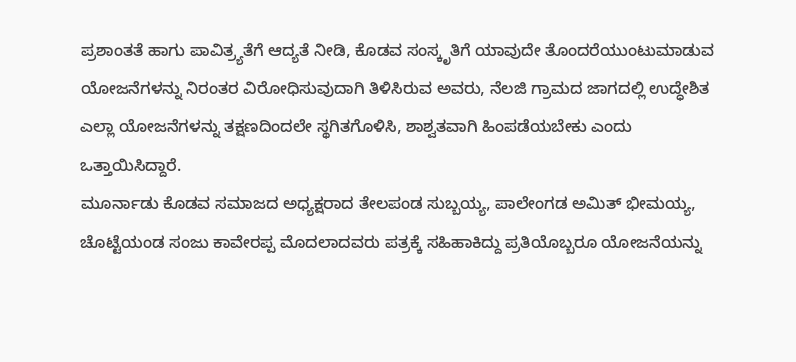ಪ್ರಶಾಂತತೆ ಹಾಗು ಪಾವಿತ್ರ್ಯತೆಗೆ ಆದ್ಯತೆ ನೀಡಿ, ಕೊಡವ ಸಂಸ್ಕೃತಿಗೆ ಯಾವುದೇ ತೊಂದರೆಯುಂಟುಮಾಡುವ ಯೋಜನೆಗಳನ್ನು ನಿರಂತರ ವಿರೋಧಿಸುವುದಾಗಿ ತಿಳಿಸಿರುವ ಅವರು, ನೆಲಜಿ ಗ್ರಾಮದ ಜಾಗದಲ್ಲಿ ಉದ್ಧೇಶಿತ ಎಲ್ಲಾ ಯೋಜನೆಗಳನ್ನು ತಕ್ಷಣದಿಂದಲೇ ಸ್ಥಗಿತಗೊಳಿಸಿ, ಶಾಶ್ವತವಾಗಿ ಹಿಂಪಡೆಯಬೇಕು ಎಂದು ಒತ್ತಾಯಿಸಿದ್ದಾರೆ.
ಮೂರ್ನಾಡು ಕೊಡವ ಸಮಾಜದ ಅಧ್ಯಕ್ಷರಾದ ತೇಲಪಂಡ ಸುಬ್ಬಯ್ಯ, ಪಾಲೇಂಗಡ ಅಮಿತ್ ಭೀಮಯ್ಯ, ಚೊಟ್ಟೆಯಂಡ ಸಂಜು ಕಾವೇರಪ್ಪ ಮೊದಲಾದವರು ಪತ್ರಕ್ಕೆ ಸಹಿಹಾಕಿದ್ದು ಪ್ರತಿಯೊಬ್ಬರೂ ಯೋಜನೆಯನ್ನು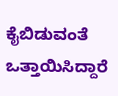ಕೈಬಿಡುವಂತೆ ಒತ್ತಾಯಿಸಿದ್ದಾರೆ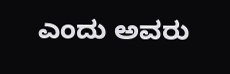ಎಂದು ಅವರು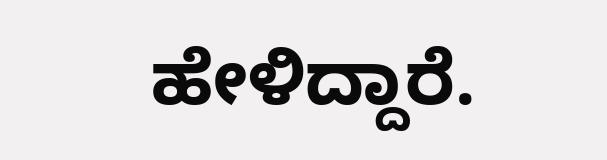ಹೇಳಿದ್ದಾರೆ.